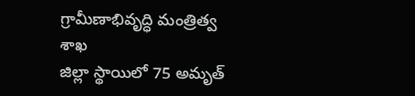గ్రామీణాభివృద్ధి మంత్రిత్వ శాఖ
జిల్లా స్థాయిలో 75 అమృత్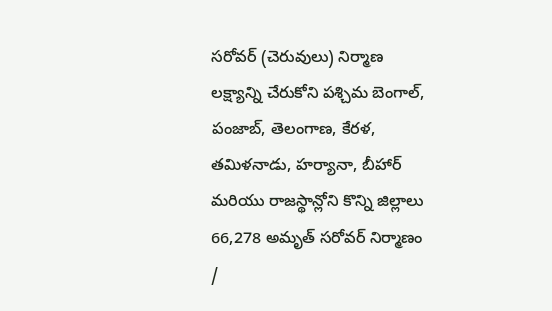సరోవర్ (చెరువులు) నిర్మాణ లక్ష్యాన్ని చేరుకోని పశ్చిమ బెంగాల్, పంజాబ్, తెలంగాణ, కేరళ, తమిళనాడు, హర్యానా, బీహార్ మరియు రాజస్థాన్లోని కొన్ని జిల్లాలు
66,278 అమృత్ సరోవర్ నిర్మాణం /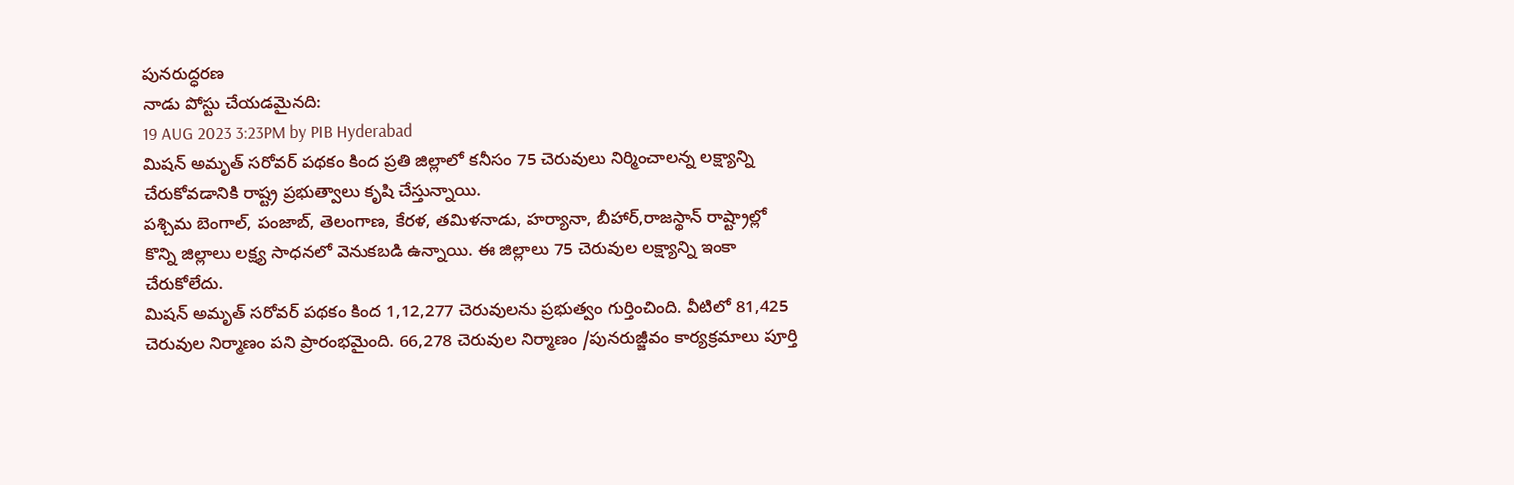పునరుద్ధరణ
నాడు పోస్టు చేయడమైనది:
19 AUG 2023 3:23PM by PIB Hyderabad
మిషన్ అమృత్ సరోవర్ పథకం కింద ప్రతి జిల్లాలో కనీసం 75 చెరువులు నిర్మించాలన్న లక్ష్యాన్ని చేరుకోవడానికి రాష్ట్ర ప్రభుత్వాలు కృషి చేస్తున్నాయి.
పశ్చిమ బెంగాల్, పంజాబ్, తెలంగాణ, కేరళ, తమిళనాడు, హర్యానా, బీహార్,రాజస్థాన్ రాష్ట్రాల్లో కొన్ని జిల్లాలు లక్ష్య సాధనలో వెనుకబడి ఉన్నాయి. ఈ జిల్లాలు 75 చెరువుల లక్ష్యాన్ని ఇంకా చేరుకోలేదు.
మిషన్ అమృత్ సరోవర్ పథకం కింద 1,12,277 చెరువులను ప్రభుత్వం గుర్తించింది. వీటిలో 81,425 చెరువుల నిర్మాణం పని ప్రారంభమైంది. 66,278 చెరువుల నిర్మాణం /పునరుజ్జీవం కార్యక్రమాలు పూర్తి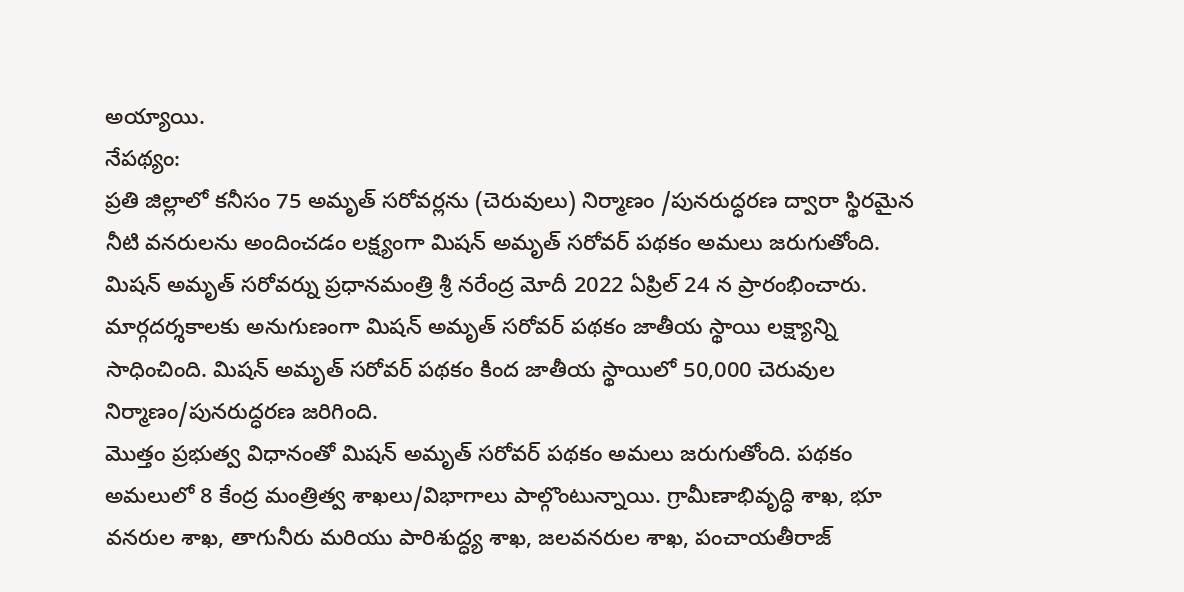అయ్యాయి.
నేపథ్యం:
ప్రతి జిల్లాలో కనీసం 75 అమృత్ సరోవర్లను (చెరువులు) నిర్మాణం /పునరుద్ధరణ ద్వారా స్థిరమైన నీటి వనరులను అందించడం లక్ష్యంగా మిషన్ అమృత్ సరోవర్ పథకం అమలు జరుగుతోంది. మిషన్ అమృత్ సరోవర్ను ప్రధానమంత్రి శ్రీ నరేంద్ర మోదీ 2022 ఏప్రిల్ 24 న ప్రారంభించారు. మార్గదర్శకాలకు అనుగుణంగా మిషన్ అమృత్ సరోవర్ పథకం జాతీయ స్థాయి లక్ష్యాన్ని సాధించింది. మిషన్ అమృత్ సరోవర్ పథకం కింద జాతీయ స్థాయిలో 50,000 చెరువుల నిర్మాణం/పునరుద్ధరణ జరిగింది.
మొత్తం ప్రభుత్వ విధానంతో మిషన్ అమృత్ సరోవర్ పథకం అమలు జరుగుతోంది. పథకం అమలులో 8 కేంద్ర మంత్రిత్వ శాఖలు/విభాగాలు పాల్గొంటున్నాయి. గ్రామీణాభివృద్ధి శాఖ, భూ వనరుల శాఖ, తాగునీరు మరియు పారిశుద్ధ్య శాఖ, జలవనరుల శాఖ, పంచాయతీరాజ్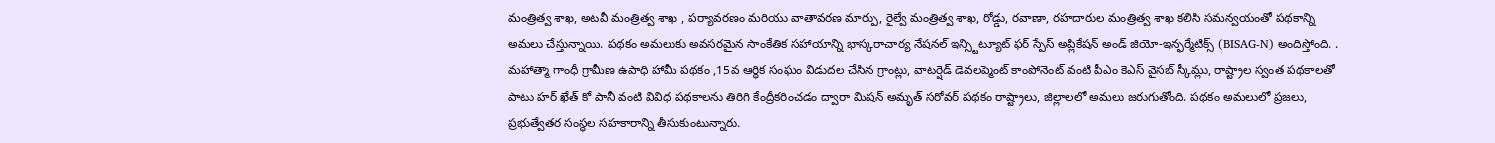మంత్రిత్వ శాఖ, అటవీ మంత్రిత్వ శాఖ , పర్యావరణం మరియు వాతావరణ మార్పు, రైల్వే మంత్రిత్వ శాఖ, రోడ్డు, రవాణా, రహదారుల మంత్రిత్వ శాఖ కలిసి సమన్వయంతో పథకాన్ని అమలు చేస్తున్నాయి. పథకం అమలుకు అవసరమైన సాంకేతిక సహాయాన్ని భాస్కరాచార్య నేషనల్ ఇన్స్టిట్యూట్ ఫర్ స్పేస్ అప్లికేషన్ అండ్ జియో-ఇన్ఫర్మేటిక్స్ (BISAG-N) అందిస్తోంది. . మహాత్మా గాంధీ గ్రామీణ ఉపాధి హామీ పథకం ,15వ ఆర్థిక సంఘం విడుదల చేసిన గ్రాంట్లు, వాటర్షెడ్ డెవలప్మెంట్ కాంపోనెంట్ వంటి పీఎం కెఎస్ వైసబ్ స్కీమ్లు, రాష్ట్రాల స్వంత పథకాలతో పాటు హర్ ఖేత్ కో పానీ వంటి వివిధ పథకాలను తిరిగి కేంద్రీకరించడం ద్వారా మిషన్ అమృత్ సరోవర్ పథకం రాష్ట్రాలు, జిల్లాలలో అమలు జరుగుతోంది. పథకం అమలులో ప్రజలు, ప్రభుత్వేతర సంస్థల సహకారాన్ని తీసుకుంటున్నారు.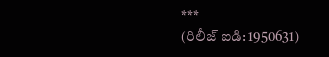***
(రిలీజ్ ఐడి: 1950631)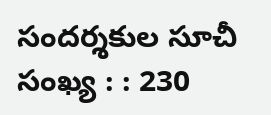సందర్శకుల సూచీ సంఖ్య : : 230